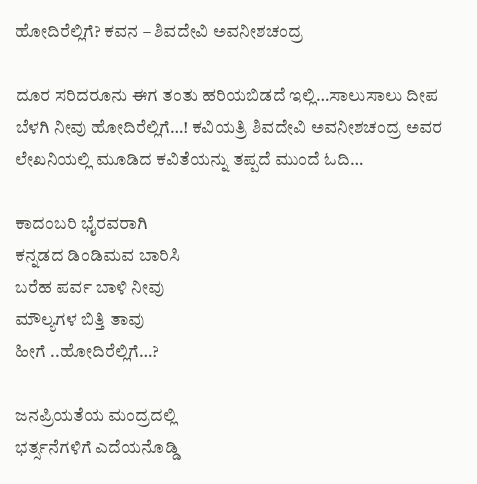ಹೋದಿರೆಲ್ಲಿಗೆ? ಕವನ – ಶಿವದೇವಿ ಅವನೀಶಚಂದ್ರ

ದೂರ ಸರಿದರೂನು ಈಗ ತಂತು ಹರಿಯಬಿಡದೆ ಇಲ್ಲಿ…ಸಾಲುಸಾಲು ದೀಪ ಬೆಳಗಿ ನೀವು ಹೋದಿರೆಲ್ಲಿಗೆ…! ಕವಿಯತ್ರಿ ಶಿವದೇವಿ ಅವನೀಶಚಂದ್ರ ಅವರ ಲೇಖನಿಯಲ್ಲಿ ಮೂಡಿದ ಕವಿತೆಯನ್ನು ತಪ್ಪದೆ ಮುಂದೆ ಓದಿ…

ಕಾದಂಬರಿ ಭೈರವರಾಗಿ
ಕನ್ನಡದ ಡಿಂಡಿಮವ ಬಾರಿಸಿ
ಬರೆಹ ಪರ್ವ ಬಾಳಿ ನೀವು
ಮೌಲ್ಯಗಳ ಬಿತ್ತಿ ತಾವು
ಹೀಗೆ ..ಹೋದಿರೆಲ್ಲಿಗೆ…?

ಜನಪ್ರಿಯತೆಯ ಮಂದ್ರದಲ್ಲಿ
ಭರ್ತ್ಸನೆಗಳಿಗೆ ಎದೆಯನೊಡ್ಡಿ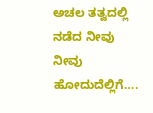ಅಚಲ ತತ್ವದಲ್ಲಿ ನಡೆದ ನೀವು
ನೀವು ಹೋದುದೆಲ್ಲಿಗೆ….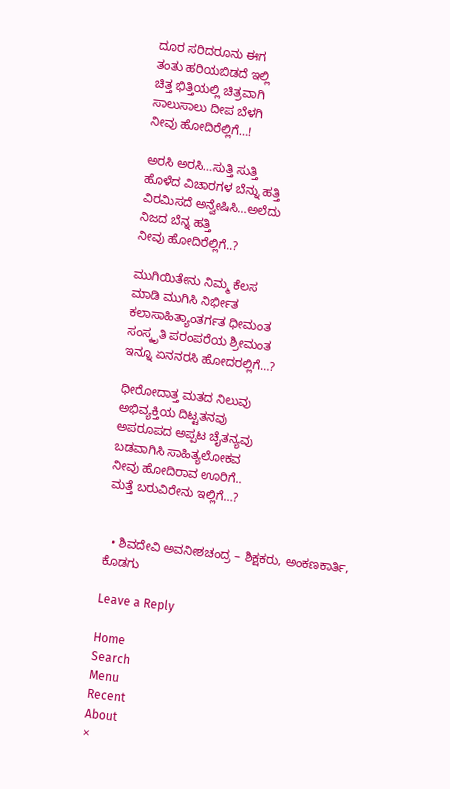ದೂರ ಸರಿದರೂನು ಈಗ
ತಂತು ಹರಿಯಬಿಡದೆ ಇಲ್ಲಿ
ಚಿತ್ತ ಭಿತ್ತಿಯಲ್ಲಿ ಚಿತ್ರವಾಗಿ
ಸಾಲುಸಾಲು ದೀಪ ಬೆಳಗಿ
ನೀವು ಹೋದಿರೆಲ್ಲಿಗೆ…!

ಅರಸಿ ಅರಸಿ…ಸುತ್ತಿ ಸುತ್ತಿ
ಹೊಳೆದ ವಿಚಾರಗಳ ಬೆನ್ನು ಹತ್ತಿ
ವಿರಮಿಸದೆ ಅನ್ವೇಷಿಸಿ…ಅಲೆದು
ನಿಜದ ಬೆನ್ನ ಹತ್ತಿ
ನೀವು ಹೋದಿರೆಲ್ಲಿಗೆ..?

ಮುಗಿಯಿತೇನು ನಿಮ್ಮ ಕೆಲಸ
ಮಾಡಿ ಮುಗಿಸಿ ನಿರ್ಭೀತ
ಕಲಾಸಾಹಿತ್ಯಾಂತರ್ಗತ ಧೀಮಂತ
ಸಂಸ್ಕೃತಿ ಪರಂಪರೆಯ ಶ್ರೀಮಂತ
ಇನ್ನೂ ಏನನರಸಿ ಹೋದರಲ್ಲಿಗೆ…?

ಧೀರೋದಾತ್ತ ಮತದ ನಿಲುವು
ಅಭಿವ್ಯಕ್ತಿಯ ದಿಟ್ಟತನವು
ಅಪರೂಪದ ಅಪ್ಪಟ ಚೈತನ್ಯವು
ಬಡವಾಗಿಸಿ ಸಾಹಿತ್ಯಲೋಕವ
ನೀವು ಹೋದಿರಾವ ಊರಿಗೆ..
ಮತ್ತೆ ಬರುವಿರೇನು ಇಲ್ಲಿಗೆ…?


  • ಶಿವದೇವಿ ಅವನೀಶಚಂದ್ರ – ಶಿಕ್ಷಕರು, ಅಂಕಣಕಾರ್ತಿ, ಕೊಡಗು

Leave a Reply

Home
Search
Menu
Recent
About
×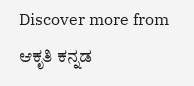Discover more from ಆಕೃತಿ ಕನ್ನಡ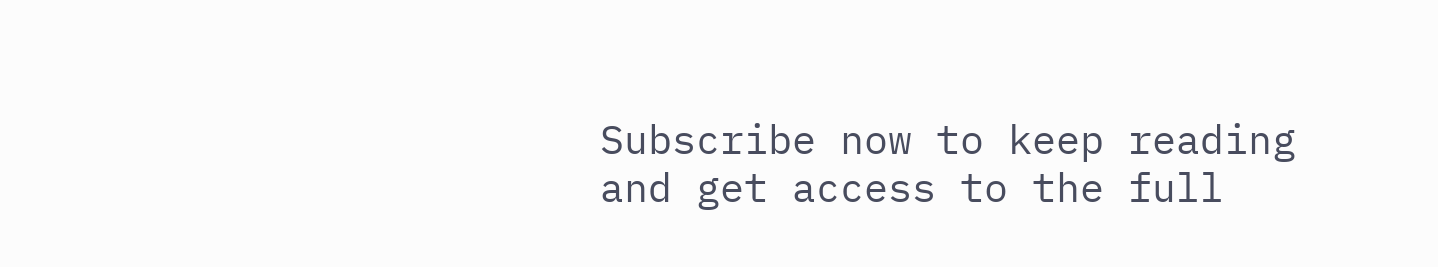Subscribe now to keep reading and get access to the full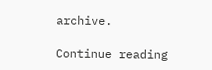archive.

Continue reading